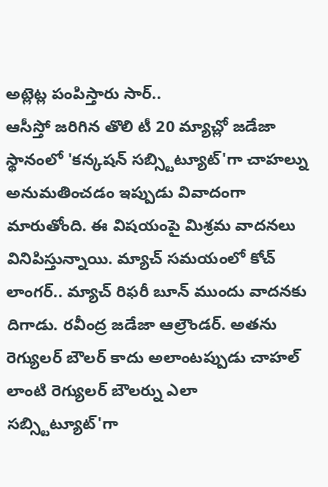అట్లెట్ల పంపిస్తారు సార్..
ఆసీస్తో జరిగిన తొలి టీ 20 మ్యాచ్లో జడేజా స్థానంలో 'కన్కషన్ సబ్స్టిట్యూట్'గా చాహల్ను అనుమతించడం ఇప్పుడు వివాదంగా మారుతోంది. ఈ విషయంపై మిశ్రమ వాదనలు వినిపిస్తున్నాయి. మ్యాచ్ సమయంలో కోచ్ లాంగర్.. మ్యాచ్ రిఫరీ బూన్ ముందు వాదనకు దిగాడు. రవీంద్ర జడేజా ఆల్రౌండర్. అతను రెగ్యులర్ బౌలర్ కాదు అలాంటప్పుడు చాహల్ లాంటి రెగ్యులర్ బౌలర్ను ఎలా సబ్స్టిట్యూట్'గా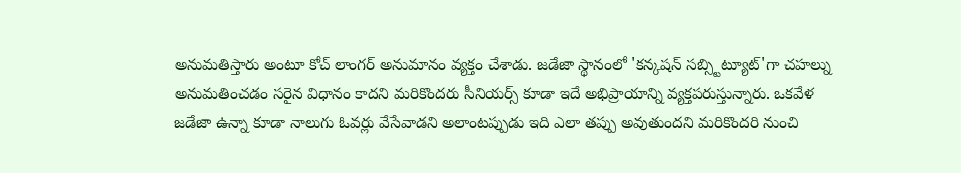అనుమతిస్తారు అంటూ కోచ్ లాంగర్ అనుమానం వ్యక్తం చేశాడు. జడేజా స్థానంలో 'కన్కషన్ సబ్స్టిట్యూట్'గా చహల్ను అనుమతించడం సరైన విధానం కాదని మరికొందరు సీనియర్స్ కూడా ఇదే అభిప్రాయాన్ని వ్యక్తపరుస్తున్నారు. ఒకవేళ జడేజా ఉన్నా కూడా నాలుగు ఓవర్లు వేసేవాడని అలాంటప్పుడు ఇది ఎలా తప్పు అవుతుందని మరికొందరి నుంచి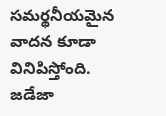సమర్థనీయమైన వాదన కూడా వినిపిస్తోంది.
జడేజా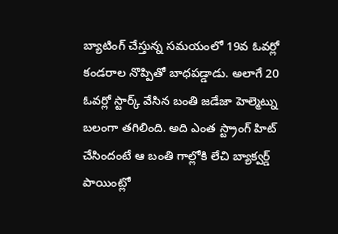బ్యాటింగ్ చేస్తున్న సమయంలో 19వ ఓవర్లో కండరాల నొప్పితో బాధపడ్డాడు. అలాగే 20 ఓవర్లో స్టార్క్ వేసిన బంతి జడేజా హెల్మెట్ను బలంగా తగిలింది. అది ఎంత స్ట్రాంగ్ హిట్ చేసిందంటే ఆ బంతి గాల్లోకి లేచి బ్యాక్వర్డ్ పాయింట్లో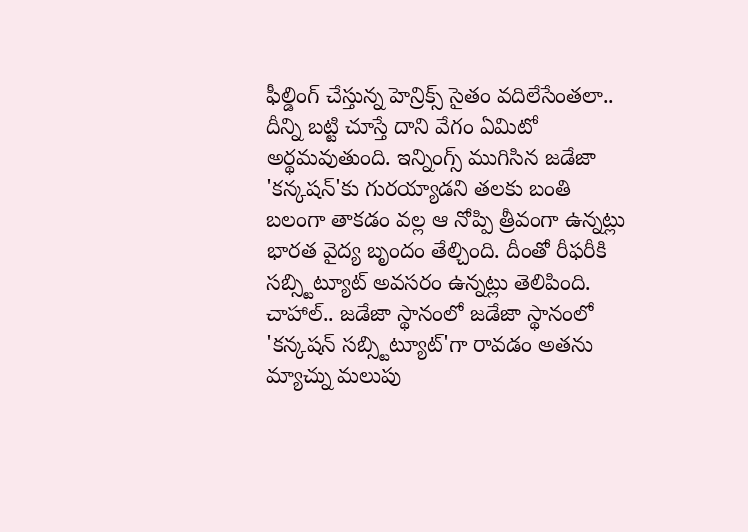ఫీల్డింగ్ చేస్తున్న హెన్రిక్స్ సైతం వదిలేసేంతలా.. దీన్ని బట్టి చూస్తే దాని వేగం ఏమిటో అర్థమవుతుంది. ఇన్నింగ్స్ ముగిసిన జడేజా 'కన్కషన్'కు గురయ్యాడని తలకు బంతి బలంగా తాకడం వల్ల ఆ నోప్పి త్రీవంగా ఉన్నట్లు భారత వైద్య బృందం తేల్చింది. దీంతో రీఫరీకి సబ్స్టిట్యూట్ అవసరం ఉన్నట్లు తెలిపింది. చాహాల్.. జడేజా స్థానంలో జడేజా స్థానంలో 'కన్కషన్ సబ్స్టిట్యూట్'గా రావడం అతను మ్యాచ్ను మలుపు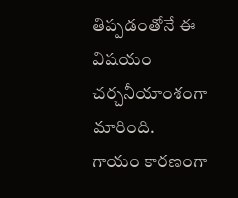తిప్పడంతోనే ఈ విషయం చర్చనీయాంశంగా మారింది.
గాయం కారణంగా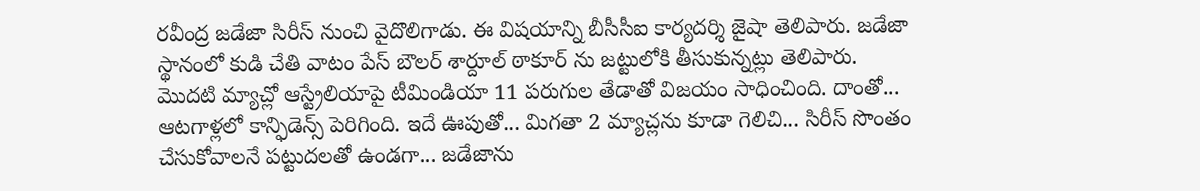రవీంద్ర జడేజా సిరీస్ నుంచి వైదొలిగాడు. ఈ విషయాన్ని బీసీసీఐ కార్యదర్శి జైషా తెలిపారు. జడేజా స్థానంలో కుడి చేతి వాటం పేస్ బౌలర్ శార్దూల్ ఠాకూర్ ను జట్టులోకి తీసుకున్నట్లు తెలిపారు. మొదటి మ్యాచ్లో ఆస్ట్రేలియాపై టీమిండియా 11 పరుగుల తేడాతో విజయం సాధించింది. దాంతో... ఆటగాళ్లలో కాన్ఫిడెన్స్ పెరిగింది. ఇదే ఊపుతో... మిగతా 2 మ్యాచ్లను కూడా గెలిచి... సిరీస్ సొంతం చేసుకోవాలనే పట్టుదలతో ఉండగా... జడేజాను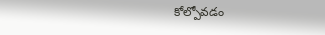కోల్పోవడం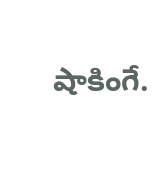షాకింగే.